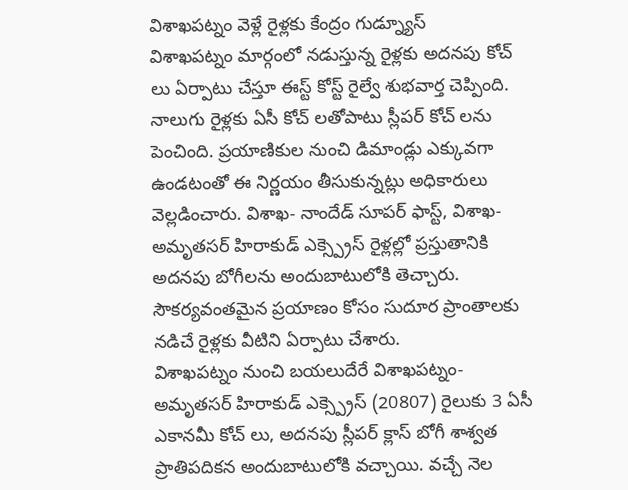విశాఖపట్నం వెళ్లే రైళ్లకు కేంద్రం గుడ్న్యూస్
విశాఖపట్నం మార్గంలో నడుస్తున్న రైళ్లకు అదనపు కోచ్ లు ఏర్పాటు చేస్తూ ఈస్ట్ కోస్ట్ రైల్వే శుభవార్త చెప్పింది. నాలుగు రైళ్లకు ఏసీ కోచ్ లతోపాటు స్లీపర్ కోచ్ లను పెంచింది. ప్రయాణికుల నుంచి డిమాండ్లు ఎక్కువగా ఉండటంతో ఈ నిర్ణయం తీసుకున్నట్లు అధికారులు వెల్లడించారు. విశాఖ- నాందేడ్ సూపర్ ఫాస్ట్, విశాఖ- అమృతసర్ హిరాకుడ్ ఎక్స్ప్రెస్ రైళ్లల్లో ప్రస్తుతానికి అదనపు బోగీలను అందుబాటులోకి తెచ్చారు. సౌకర్యవంతమైన ప్రయాణం కోసం సుదూర ప్రాంతాలకు నడిచే రైళ్లకు వీటిని ఏర్పాటు చేశారు.
విశాఖపట్నం నుంచి బయలుదేరే విశాఖపట్నం- అమృతసర్ హిరాకుడ్ ఎక్స్ప్రెస్ (20807) రైలుకు 3 ఏసీ ఎకానమీ కోచ్ లు, అదనపు స్లీపర్ క్లాస్ బోగీ శాశ్వత ప్రాతిపదికన అందుబాటులోకి వచ్చాయి. వచ్చే నెల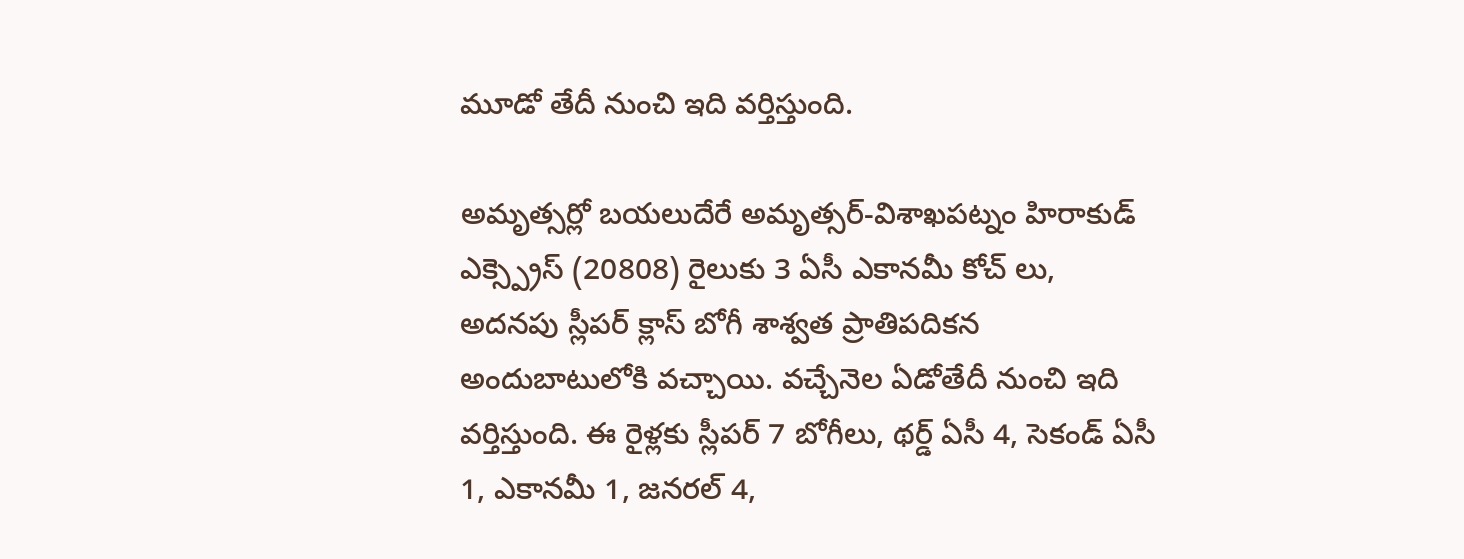మూడో తేదీ నుంచి ఇది వర్తిస్తుంది.

అమృత్సర్లో బయలుదేరే అమృత్సర్-విశాఖపట్నం హిరాకుడ్ ఎక్స్ప్రెస్ (20808) రైలుకు 3 ఏసీ ఎకానమీ కోచ్ లు, అదనపు స్లీపర్ క్లాస్ బోగీ శాశ్వత ప్రాతిపదికన అందుబాటులోకి వచ్చాయి. వచ్చేనెల ఏడోతేదీ నుంచి ఇది వర్తిస్తుంది. ఈ రైళ్లకు స్లీపర్ 7 బోగీలు, థర్డ్ ఏసీ 4, సెకండ్ ఏసీ 1, ఎకానమీ 1, జనరల్ 4,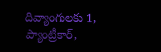దివ్యాంగులకు 1, ప్యాంట్రీకార్,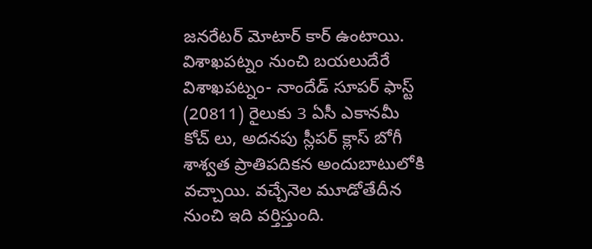జనరేటర్ మోటార్ కార్ ఉంటాయి.
విశాఖపట్నం నుంచి బయలుదేరే విశాఖపట్నం- నాందేడ్ సూపర్ ఫాస్ట్ (20811) రైలుకు 3 ఏసీ ఎకానమీ కోచ్ లు, అదనపు స్లీపర్ క్లాస్ బోగీ శాశ్వత ప్రాతిపదికన అందుబాటులోకి వచ్చాయి. వచ్చేనెల మూడోతేదీన నుంచి ఇది వర్తిస్తుంది.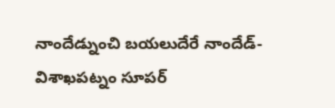నాందేడ్నుంచి బయలుదేరే నాందేడ్-విశాఖపట్నం సూపర్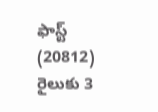ఫాస్ట్ (20812) రైలుకు 3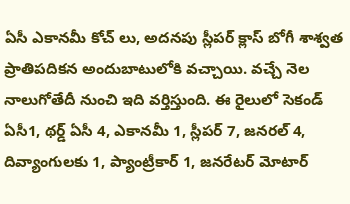ఏసీ ఎకానమీ కోచ్ లు, అదనపు స్లీపర్ క్లాస్ బోగీ శాశ్వత ప్రాతిపదికన అందుబాటులోకి వచ్చాయి. వచ్చే నెల నాలుగోతేదీ నుంచి ఇది వర్తిస్తుంది. ఈ రైలులో సెకండ్ ఏసీ1, థర్డ్ ఏసీ 4, ఎకానమీ 1, స్లీపర్ 7, జనరల్ 4, దివ్యాంగులకు 1, ప్యాంట్రీకార్ 1, జనరేటర్ మోటార్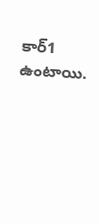కార్1 ఉంటాయి.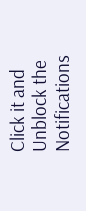Click it and Unblock the Notifications